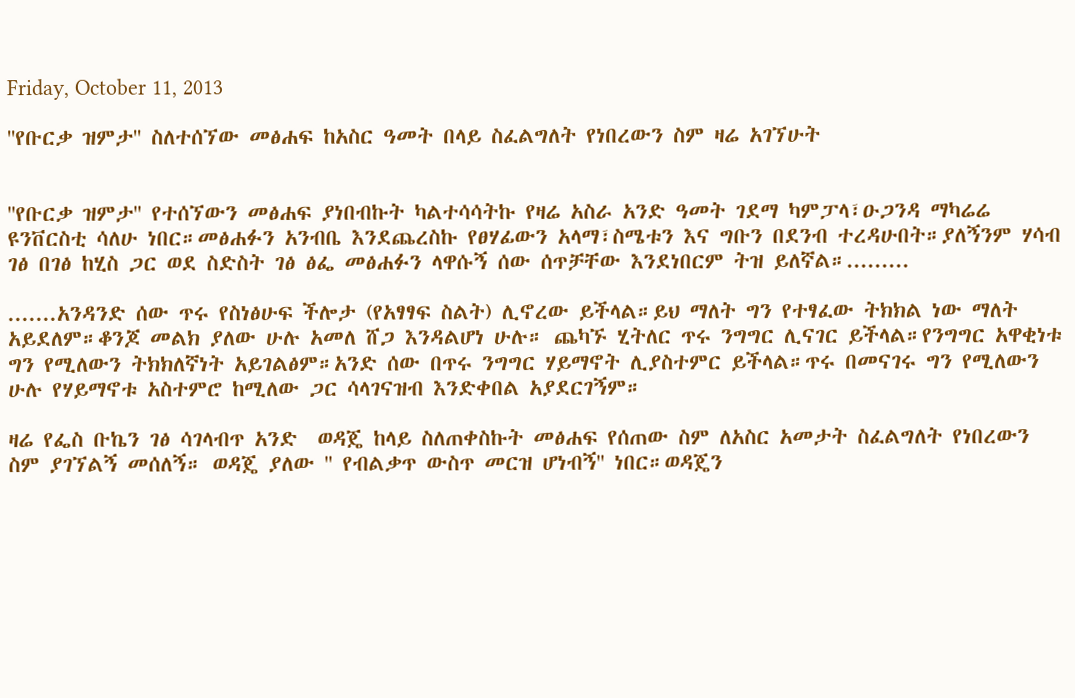Friday, October 11, 2013

''የቡርቃ ዝምታ'' ስለተሰኘው መፅሐፍ ከአስር ዓመት በላይ ስፈልግለት የነበረውን ስም ዛሬ አገኘሁት


''የቡርቃ ዝምታ'' የተሰኘውን መፅሐፍ ያነበብኩት ካልተሳሳትኩ የዛሬ አስራ አንድ ዓመት ገደማ ካምፓላ፣ዑጋንዳ ማካሬሬ  ዩንቨርስቲ ሳለሁ ነበር።መፅሐፉን አንብቤ እንደጨረስኩ የፀሃፊውን አላማ፣ስሜቱን እና ግቡን በደንብ ተረዳሁበት።ያለኝንም ሃሳብ ገፅ በገፅ ከሂስ ጋር ወደ ስድስት ገፅ ፅፌ መፅሐፉን ላዋሱኝ ሰው ሰጥቻቸው እንደነበርም ትዝ ይለኛል።.........

.......አንዳንድ ሰው ጥሩ የስነፅሁፍ ችሎታ (የአፃፃፍ ስልት) ሊኖረው ይችላል።ይህ ማለት ግን የተፃፈው ትክክል ነው ማለት አይደለም።ቆንጆ መልክ ያለው ሁሉ አመለ ሸጋ እንዳልሆነ ሁሉ። ጨካኙ ሂትለር ጥሩ ንግግር ሊናገር ይችላል።የንግግር አዋቂነቱ ግን የሚለውን ትክክለኛነት አይገልፅም።አንድ ሰው በጥሩ ንግግር ሃይማኖት ሊያስተምር ይችላል።ጥሩ በመናገሩ ግን የሚለውን ሁሉ የሃይማኖቱ አስተምሮ ከሚለው ጋር ሳላገናዝብ እንድቀበል አያደርገኝም።

ዛሬ የፌስ ቡኬን ገፅ ሳገላብጥ አንድ  ወዳጄ ከላይ ስለጠቀስኩት መፅሐፍ የሰጠው ስም ለአስር አመታት ስፈልግለት የነበረውን ስም ያገኘልኝ መሰለኝ። ወዳጄ ያለው '' የብልቃጥ ውስጥ መርዝ ሆነብኝ'' ነበር።ወዳጄን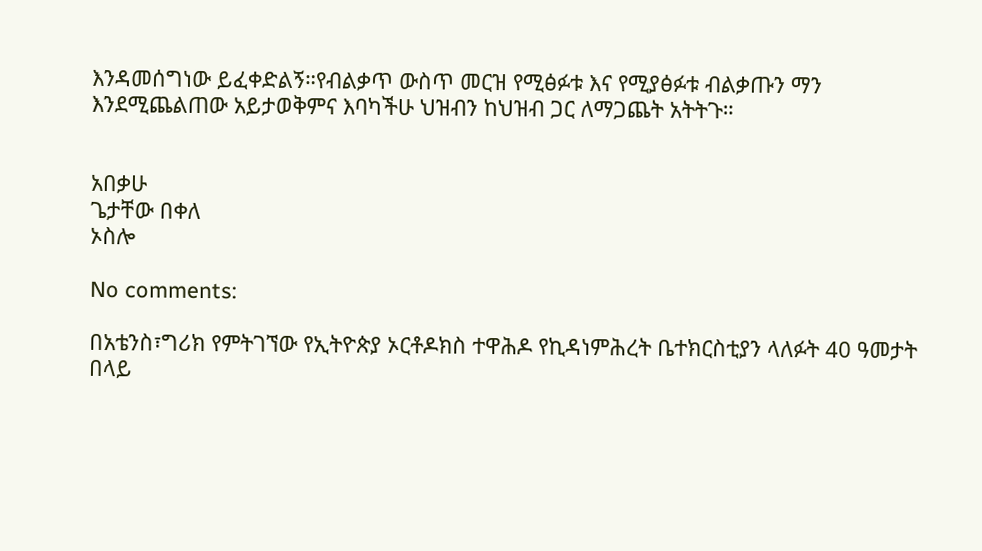እንዳመሰግነው ይፈቀድልኝ።የብልቃጥ ውስጥ መርዝ የሚፅፉቱ እና የሚያፅፉቱ ብልቃጡን ማን እንደሚጨልጠው አይታወቅምና እባካችሁ ህዝብን ከህዝብ ጋር ለማጋጨት አትትጉ።


አበቃሁ
ጌታቸው በቀለ
ኦስሎ

No comments:

በአቴንስ፣ግሪክ የምትገኘው የኢትዮጵያ ኦርቶዶክስ ተዋሕዶ የኪዳነምሕረት ቤተክርስቲያን ላለፉት 40 ዓመታት በላይ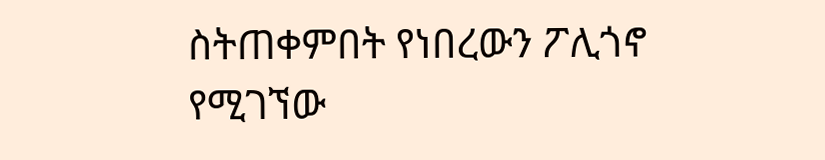ስትጠቀምበት የነበረውን ፖሊጎኖ የሚገኘው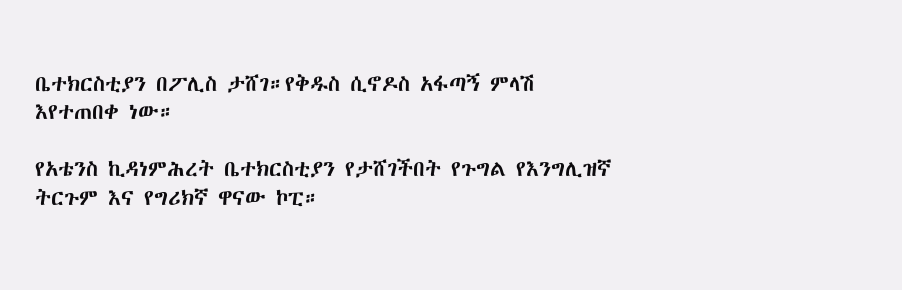ቤተክርስቲያን በፖሊስ ታሸገ።የቅዱስ ሲኖዶስ አፋጣኝ ምላሽ እየተጠበቀ ነው።

የአቴንስ ኪዳነምሕረት ቤተክርስቲያን የታሸገችበት የጉግል የእንግሊዝኛ ትርጉም እና የግሪክኛ ዋናው ኮፒ።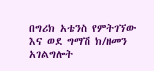በግሪክ አቴንስ የምትገኘው እና ወደ ግማሽ ክ/ዘመን አገልግሎት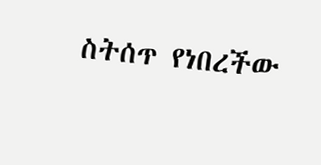ስትሰጥ የነበረችው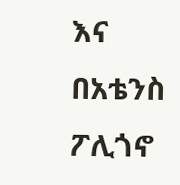እና በአቴንስ ፖሊጎኖ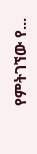የምትገኘው የ...